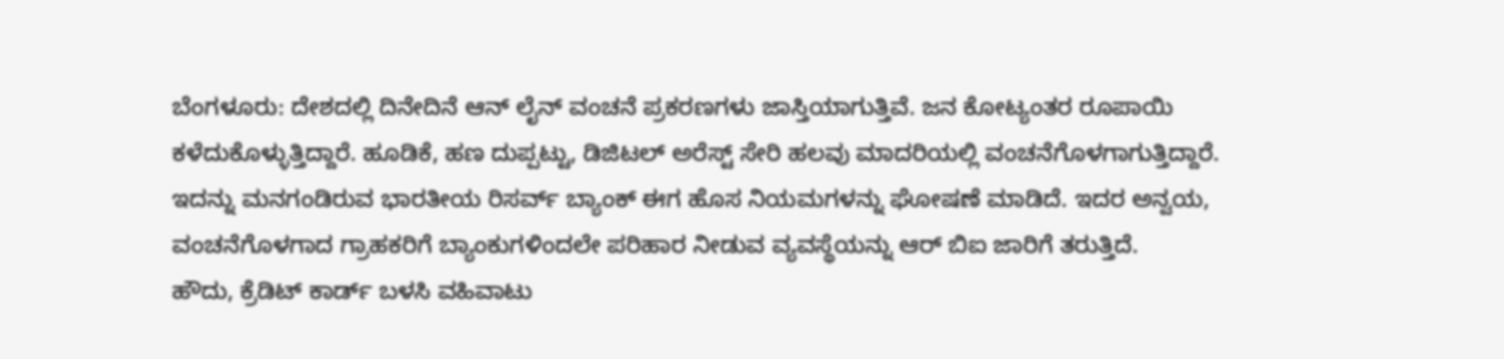ಬೆಂಗಳೂರು: ದೇಶದಲ್ಲಿ ದಿನೇದಿನೆ ಆನ್ ಲೈನ್ ವಂಚನೆ ಪ್ರಕರಣಗಳು ಜಾಸ್ತಿಯಾಗುತ್ತಿವೆ. ಜನ ಕೋಟ್ಯಂತರ ರೂಪಾಯಿ ಕಳೆದುಕೊಳ್ಳುತ್ತಿದ್ದಾರೆ. ಹೂಡಿಕೆ, ಹಣ ದುಪ್ಪಟ್ಟು, ಡಿಜಿಟಲ್ ಅರೆಸ್ಟ್ ಸೇರಿ ಹಲವು ಮಾದರಿಯಲ್ಲಿ ವಂಚನೆಗೊಳಗಾಗುತ್ತಿದ್ದಾರೆ. ಇದನ್ನು ಮನಗಂಡಿರುವ ಭಾರತೀಯ ರಿಸರ್ವ್ ಬ್ಯಾಂಕ್ ಈಗ ಹೊಸ ನಿಯಮಗಳನ್ನು ಘೋಷಣೆ ಮಾಡಿದೆ. ಇದರ ಅನ್ವಯ, ವಂಚನೆಗೊಳಗಾದ ಗ್ರಾಹಕರಿಗೆ ಬ್ಯಾಂಕುಗಳಿಂದಲೇ ಪರಿಹಾರ ನೀಡುವ ವ್ಯವಸ್ಥೆಯನ್ನು ಆರ್ ಬಿಐ ಜಾರಿಗೆ ತರುತ್ತಿದೆ.
ಹೌದು, ಕ್ರೆಡಿಟ್ ಕಾರ್ಡ್ ಬಳಸಿ ವಹಿವಾಟು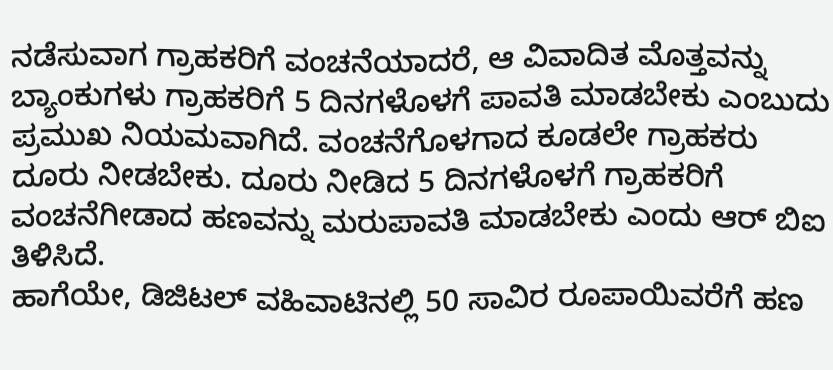ನಡೆಸುವಾಗ ಗ್ರಾಹಕರಿಗೆ ವಂಚನೆಯಾದರೆ, ಆ ವಿವಾದಿತ ಮೊತ್ತವನ್ನು ಬ್ಯಾಂಕುಗಳು ಗ್ರಾಹಕರಿಗೆ 5 ದಿನಗಳೊಳಗೆ ಪಾವತಿ ಮಾಡಬೇಕು ಎಂಬುದು ಪ್ರಮುಖ ನಿಯಮವಾಗಿದೆ. ವಂಚನೆಗೊಳಗಾದ ಕೂಡಲೇ ಗ್ರಾಹಕರು ದೂರು ನೀಡಬೇಕು. ದೂರು ನೀಡಿದ 5 ದಿನಗಳೊಳಗೆ ಗ್ರಾಹಕರಿಗೆ ವಂಚನೆಗೀಡಾದ ಹಣವನ್ನು ಮರುಪಾವತಿ ಮಾಡಬೇಕು ಎಂದು ಆರ್ ಬಿಐ ತಿಳಿಸಿದೆ.
ಹಾಗೆಯೇ, ಡಿಜಿಟಲ್ ವಹಿವಾಟಿನಲ್ಲಿ 50 ಸಾವಿರ ರೂಪಾಯಿವರೆಗೆ ಹಣ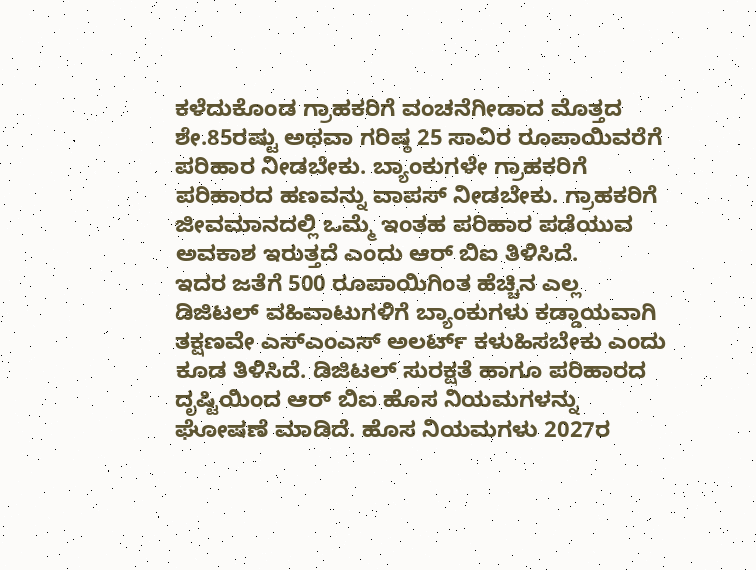ಕಳೆದುಕೊಂಡ ಗ್ರಾಹಕರಿಗೆ ವಂಚನೆಗೀಡಾದ ಮೊತ್ತದ ಶೇ.85ರಷ್ಟು ಅಥವಾ ಗರಿಷ್ಠ 25 ಸಾವಿರ ರೂಪಾಯಿವರೆಗೆ ಪರಿಹಾರ ನೀಡಬೇಕು. ಬ್ಯಾಂಕುಗಳೇ ಗ್ರಾಹಕರಿಗೆ ಪರಿಹಾರದ ಹಣವನ್ನು ವಾಪಸ್ ನೀಡಬೇಕು. ಗ್ರಾಹಕರಿಗೆ ಜೀವಮಾನದಲ್ಲಿ ಒಮ್ಮೆ ಇಂತಹ ಪರಿಹಾರ ಪಡೆಯುವ ಅವಕಾಶ ಇರುತ್ತದೆ ಎಂದು ಆರ್ ಬಿಐ ತಿಳಿಸಿದೆ.
ಇದರ ಜತೆಗೆ 500 ರೂಪಾಯಿಗಿಂತ ಹೆಚ್ಚಿನ ಎಲ್ಲ ಡಿಜಿಟಲ್ ವಹಿವಾಟುಗಳಿಗೆ ಬ್ಯಾಂಕುಗಳು ಕಡ್ಡಾಯವಾಗಿ ತಕ್ಷಣವೇ ಎಸ್ಎಂಎಸ್ ಅಲರ್ಟ್ ಕಳುಹಿಸಬೇಕು ಎಂದು ಕೂಡ ತಿಳಿಸಿದೆ. ಡಿಜಿಟಲ್ ಸುರಕ್ಷತೆ ಹಾಗೂ ಪರಿಹಾರದ ದೃಷ್ಟಿಯಿಂದ ಆರ್ ಬಿಐ ಹೊಸ ನಿಯಮಗಳನ್ನು ಘೋಷಣೆ ಮಾಡಿದೆ. ಹೊಸ ನಿಯಮಗಳು 2027ರ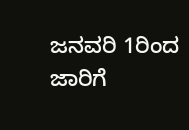ಜನವರಿ 1ರಿಂದ ಜಾರಿಗೆ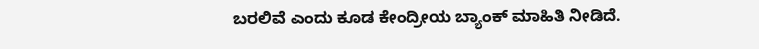ಬರಲಿವೆ ಎಂದು ಕೂಡ ಕೇಂದ್ರೀಯ ಬ್ಯಾಂಕ್ ಮಾಹಿತಿ ನೀಡಿದೆ.